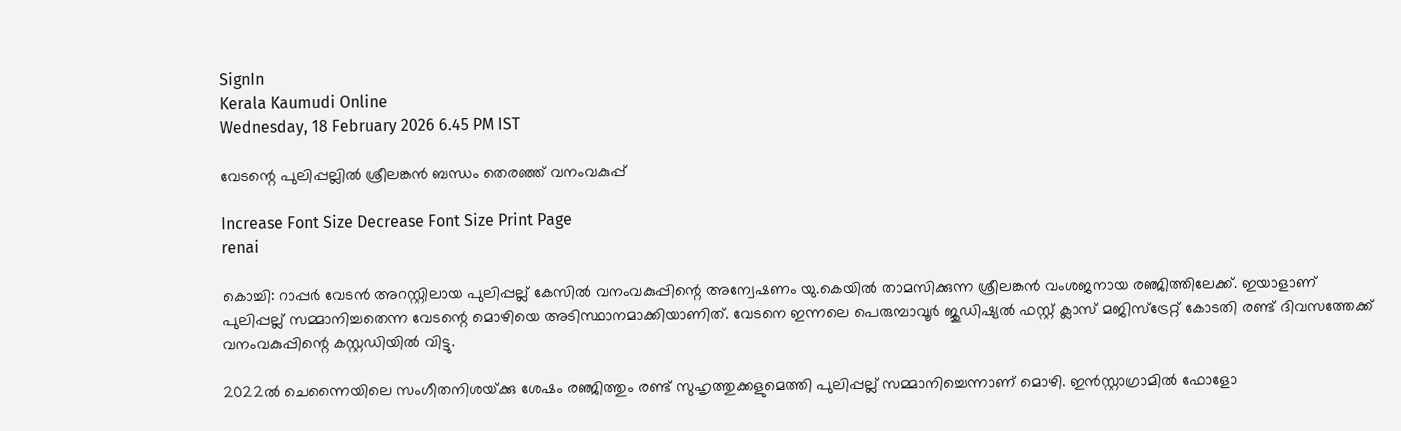SignIn
Kerala Kaumudi Online
Wednesday, 18 February 2026 6.45 PM IST

വേടന്റെ പുലിപ്പല്ലിൽ ശ്രീലങ്കൻ ബന്ധം തെരഞ്ഞ് വനംവകുപ്പ്

Increase Font Size Decrease Font Size Print Page
renai

കൊച്ചി: റാപ്പർ വേടൻ അറസ്റ്റിലായ പുലിപ്പല്ല് കേസിൽ വനംവകുപ്പിന്റെ അന്വേഷണം യു.കെയിൽ താമസിക്കുന്ന ശ്രീലങ്കൻ വംശജനായ രഞ്ജിത്തിലേക്ക്. ഇയാളാണ് പുലിപ്പല്ല് സമ്മാനിച്ചതെന്ന വേടന്റെ മൊഴിയെ അടിസ്ഥാനമാക്കിയാണിത്. വേടനെ ഇന്നലെ പെരുമ്പാവൂർ ജുഡിഷ്യൽ ഫസ്റ്റ് ക്ലാസ് മജിസ്ട്രേറ്റ് കോടതി രണ്ട് ദിവസത്തേക്ക് വനംവകുപ്പിന്റെ കസ്റ്റ‌ഡിയിൽ വിട്ടു.

2022ൽ ചെന്നൈയിലെ സംഗീതനിശയ്‌ക്കു ശേഷം രഞ്ജിത്തും രണ്ട് സുഹൃത്തുക്കളുമെത്തി പുലിപ്പല്ല് സമ്മാനിച്ചെന്നാണ് മൊഴി. ഇൻസ്റ്റാഗ്രാമിൽ ഫോളോ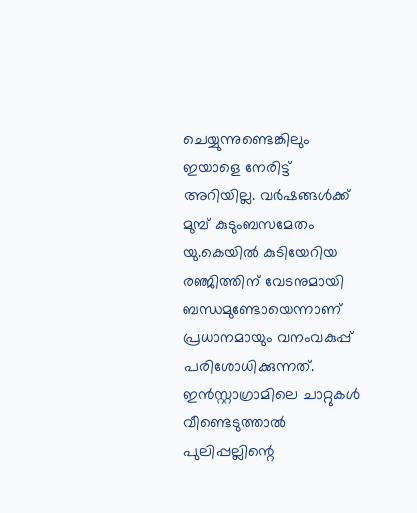ചെയ്യുന്നുണ്ടെങ്കിലും ഇയാളെ നേരിട്ട് അറിയില്ല. വർഷങ്ങൾക്ക് മുമ്പ് കുടുംബസമേതം യു.കെയിൽ കുടിയേറിയ രഞ്ജിത്തിന് വേടനുമായി ബന്ധമുണ്ടോയെന്നാണ് പ്രധാനമായും വനംവകുപ്പ് പരിശോധിക്കുന്നത്. ഇൻസ്റ്റാഗ്രാമിലെ ചാറ്റുകൾ വീണ്ടെടുത്താൽ പുലിപ്പല്ലിന്റെ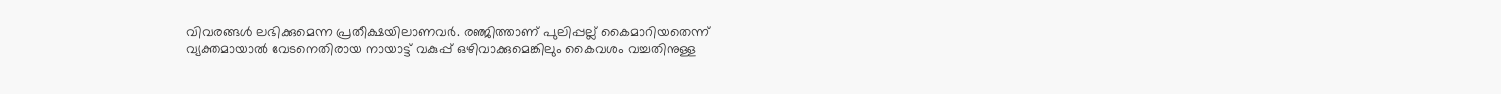വിവരങ്ങൾ ലഭിക്കുമെന്ന പ്രതീക്ഷയിലാണവർ. രഞ്ജിത്താണ് പുലിപ്പല്ല് കൈമാറിയതെന്ന് വ്യക്തമായാൽ വേടനെതിരായ നായാട്ട് വകുപ്പ് ഒഴിവാക്കുമെങ്കിലും കൈവശം വച്ചതിനുള്ള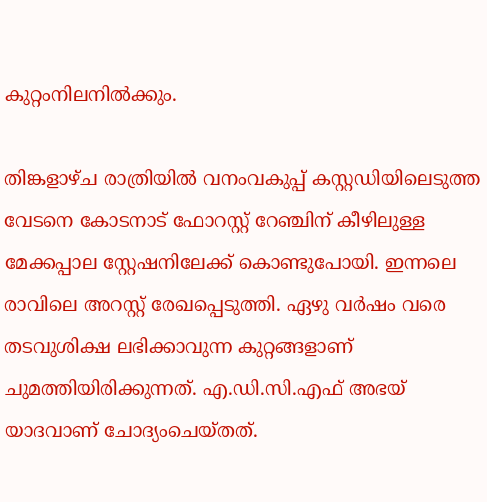കുറ്റംനിലനിൽക്കും.

തിങ്കളാഴ്ച രാത്രിയിൽ വനംവകുപ്പ് കസ്റ്റഡിയിലെടുത്ത വേടനെ കോടനാട് ഫോറസ്റ്റ് റേഞ്ചിന് കീഴിലുള്ള മേക്കപ്പാല സ്റ്റേഷനിലേക്ക് കൊണ്ടുപോയി. ഇന്നലെ രാവിലെ അറസ്റ്റ് രേഖപ്പെടുത്തി. ഏഴു വർഷം വരെ തടവുശിക്ഷ ലഭിക്കാവുന്ന കുറ്റങ്ങളാണ് ചുമത്തിയിരിക്കുന്നത്. എ.ഡി.സി.എഫ് അഭയ് യാദവാണ് ചോദ്യംചെയ്തത്.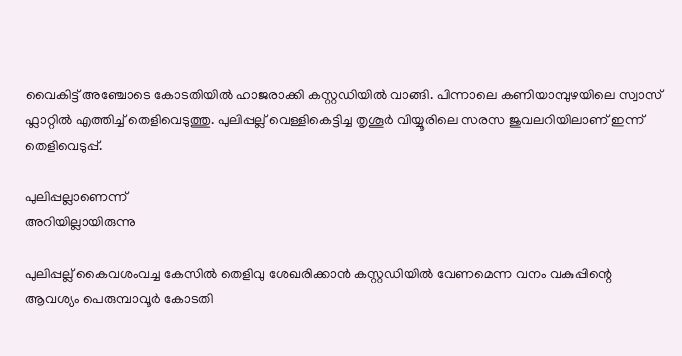വൈകിട്ട് അഞ്ചോടെ കോടതിയിൽ ഹാജരാക്കി കസ്റ്റഡിയിൽ വാങ്ങി. പിന്നാലെ കണിയാമ്പുഴയിലെ സ്വാസ് ഫ്ലാറ്റിൽ എത്തിച്ച് തെളിവെടുത്തു. പുലിപ്പല്ല് വെള്ളികെട്ടിച്ച തൃശൂർ വിയ്യൂരിലെ സരസ ജുവലറിയിലാണ് ഇന്ന് തെളിവെടുപ്പ്.

പുലിപ്പല്ലാണെന്ന്
അറിയില്ലായിരുന്നു

പുലിപ്പല്ല് കൈവശംവച്ച കേസിൽ തെളിവു ശേഖരിക്കാൻ കസ്റ്റഡിയിൽ വേണമെന്ന വനം വകുപ്പിന്റെ ആവശ്യം പെരുമ്പാവൂർ കോടതി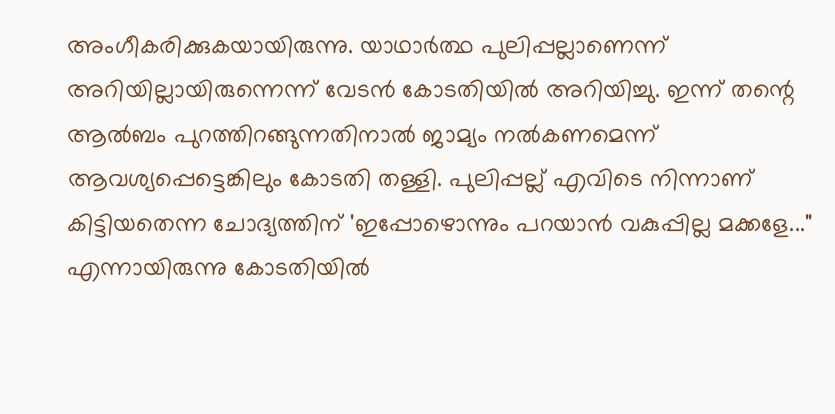അംഗീകരിക്കുകയായിരുന്നു. യാഥാർത്ഥ പുലിപ്പല്ലാണെന്ന് അറിയില്ലായിരുന്നെന്ന് വേടൻ കോടതിയിൽ അറിയിച്ചു. ഇന്ന് തന്റെ ആൽബം പുറത്തിറങ്ങുന്നതിനാൽ ജാമ്യം നൽകണമെന്ന് ആവശ്യപ്പെട്ടെങ്കിലും കോടതി തള്ളി. പുലിപ്പല്ല് എവിടെ നിന്നാണ് കിട്ടിയതെന്ന ചോദ്യത്തിന് 'ഇപ്പോഴൊന്നും പറയാൻ വകുപ്പില്ല മക്കളേ..." എന്നായിരുന്നു കോടതിയിൽ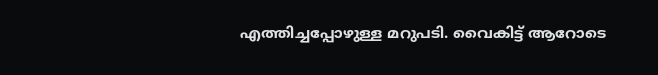എത്തിച്ചപ്പോഴുള്ള മറുപടി. വൈകിട്ട് ആറോടെ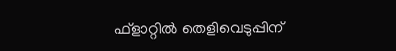ഫ്ളാറ്റിൽ തെളിവെടുപ്പിന്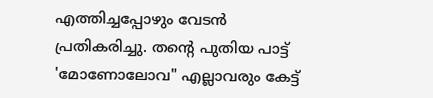എത്തിച്ചപ്പോഴും വേടൻ പ്രതികരിച്ചു. തന്റെ പുതിയ പാട്ട് 'മോണോലോവ" എല്ലാവരും കേട്ട്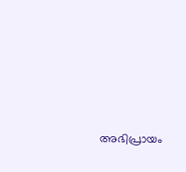അഭിപ്രായം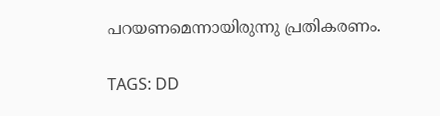പറയണമെന്നായിരുന്നു പ്രതികരണം.

TAGS: DD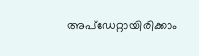അപ്ഡേറ്റായിരിക്കാം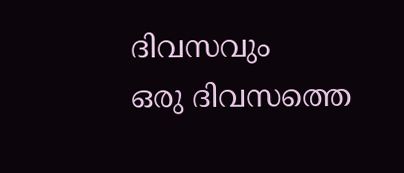ദിവസവും
ഒരു ദിവസത്തെ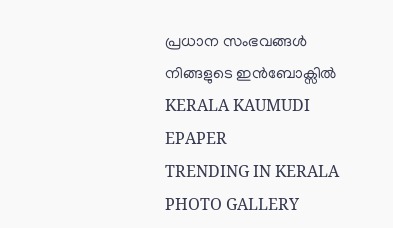പ്രധാന സംഭവങ്ങൾ നിങ്ങളുടെ ഇൻബോക്സിൽ
KERALA KAUMUDI EPAPER
TRENDING IN KERALA
PHOTO GALLERY